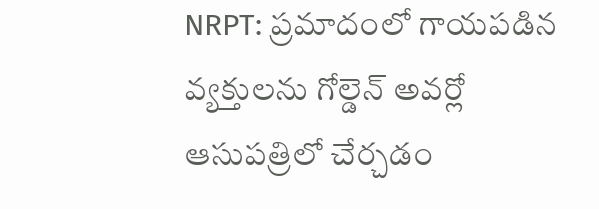NRPT: ప్రమాదంలో గాయపడిన వ్యక్తులను గోల్డెన్ అవర్లో ఆసుపత్రిలో చేర్చడం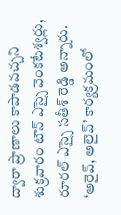ద్వారా ప్రాణాలు కాపాడవచ్చని శుక్రవారం టౌన్ ఎస్సై వెంకటేశ్వర్లు, రూరల్ ఎస్సై సతీశ్ రెడ్డి అన్నారు. ‘అరైవ్, అలైవ్’ కార్యక్రమంలో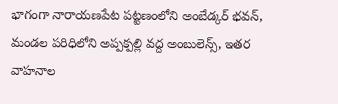భాగంగా నారాయణపేట పట్టణంలోని అంబేడ్కర్ భవన్, మండల పరిధిలోని అప్పక్పల్లి వద్ద అంబులెన్స్, ఇతర వాహనాల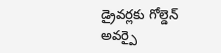డ్రైవర్లకు గోల్డెన్ అవర్పై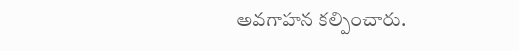అవగాహన కల్పించారు.